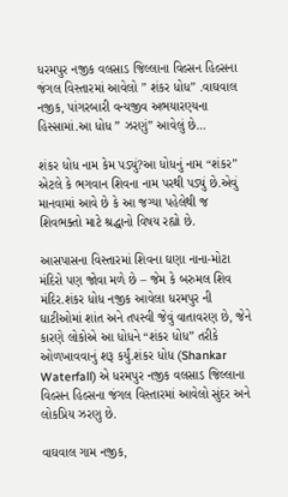ધરમપુર નજીક વલસાડ જિલ્લાના વિલ્સન હિલ્સના જંગલ વિસ્તારમાં આવેલો ” શંકર ધોધ” .વાઘવાલ નજીક, પાંગરબારી વન્યજીવ અભયારણ્યના હિસ્સામાં.આ ધોધ ” ઝરણું” આવેલું છે…

શંકર ધોધ નામ કેમ પડ્યું?આ ધોધનું નામ “શંકર” એટલે કે ભગવાન શિવના નામ પરથી પડ્યું છે.એવું માનવામાં આવે છે કે આ જગ્યા પહેલેથી જ શિવભક્તો માટે શ્રદ્ધાનો વિષય રહ્યો છે.

આસપાસના વિસ્તારમાં શિવના ઘણા નાના-મોટા મંદિરો પણ જોવા મળે છે – જેમ કે બરુમલ શિવ મંદિર.શંકર ધોધ નજીક આવેલા ધરમપુર ની ઘાટીઓમાં શાંત અને તપસ્વી જેવું વાતાવરણ છે, જેને કારણે લોકોએ આ ધોધને “શંકર ધોધ” તરીકે ઓળખાવવાનું શરૂ કર્યું.શંકર ધોધ (Shankar Waterfall) એ ધરમપુર નજીક વલસાડ જિલ્લાના વિલ્સન હિલ્સના જંગલ વિસ્તારમાં આવેલો સુંદર અને લોકપ્રિય ઝરણુ છે.

વાઘવાલ ગામ નજીક,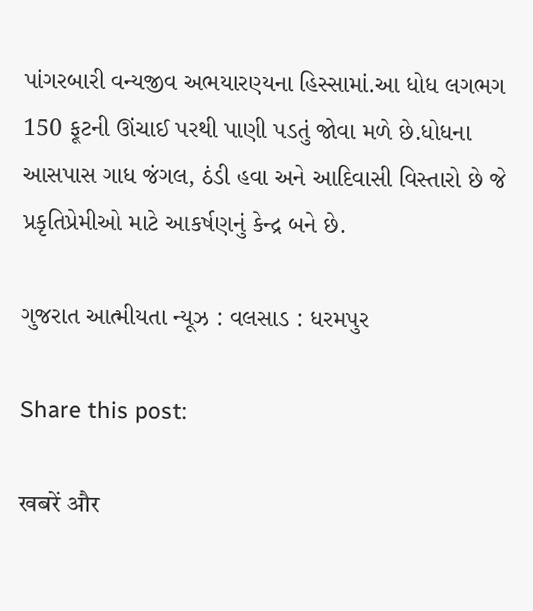પાંગરબારી વન્યજીવ અભયારણ્યના હિસ્સામાં.આ ધોધ લગભગ 150 ફૂટની ઊંચાઈ પરથી પાણી પડતું જોવા મળે છે.ધોધના આસપાસ ગાધ જંગલ, ઠંડી હવા અને આદિવાસી વિસ્તારો છે જે પ્રકૃતિપ્રેમીઓ માટે આકર્ષણનું કેન્દ્ર બને છે.

ગુજરાત આત્મીયતા ન્યૂઝ : વલસાડ : ધરમપુર

Share this post:

खबरें और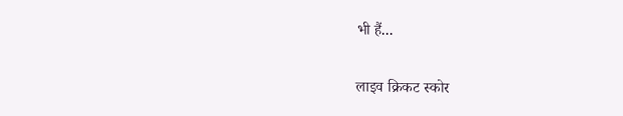भी हैं...

लाइव क्रिकट स्कोर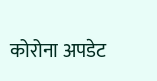कोरोना अपडेट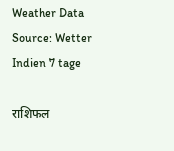Weather Data Source: Wetter Indien 7 tage

राशिफल